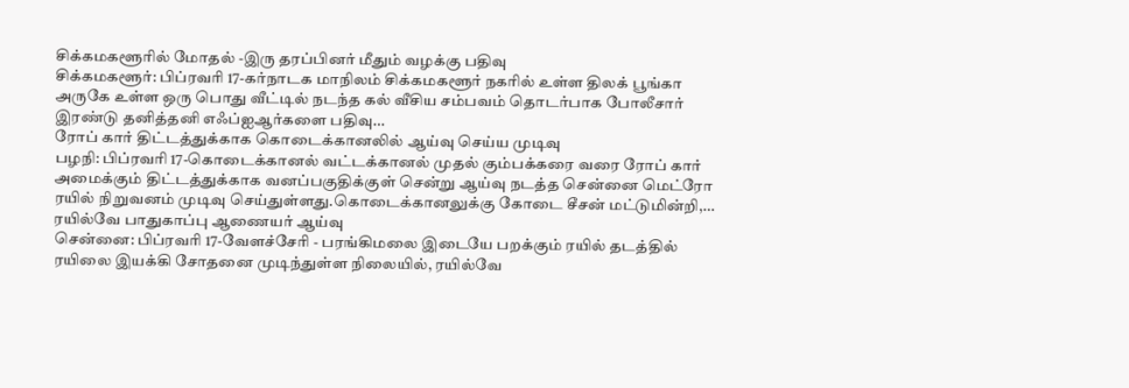சிக்கமகளூரில் மோதல் -இரு தரப்பினர் மீதும் வழக்கு பதிவு
சிக்கமகளூர்: பிப்ரவரி 17-கர்நாடக மாநிலம் சிக்கமகளூர் நகரில் உள்ள திலக் பூங்கா அருகே உள்ள ஒரு பொது வீட்டில் நடந்த கல் வீசிய சம்பவம் தொடர்பாக போலீசார் இரண்டு தனித்தனி எஃப்ஐஆர்களை பதிவு...
ரோப் கார் திட்டத்துக்காக கொடைக்கானலில் ஆய்வு செய்ய முடிவு
பழநி: பிப்ரவரி 17-கொடைக்கானல் வட்டக்கானல் முதல் கும்பக்கரை வரை ரோப் கார் அமைக்கும் திட்டத்துக்காக வனப்பகுதிக்குள் சென்று ஆய்வு நடத்த சென்னை மெட்ரோ ரயில் நிறுவனம் முடிவு செய்துள்ளது.கொடைக்கானலுக்கு கோடை சீசன் மட்டுமின்றி,...
ரயில்வே பாதுகாப்பு ஆணையர் ஆய்வு
சென்னை: பிப்ரவரி 17-வேளச்சேரி - பரங்கிமலை இடையே பறக்கும் ரயில் தடத்தில் ரயிலை இயக்கி சோதனை முடிந்துள்ள நிலையில், ரயில்வே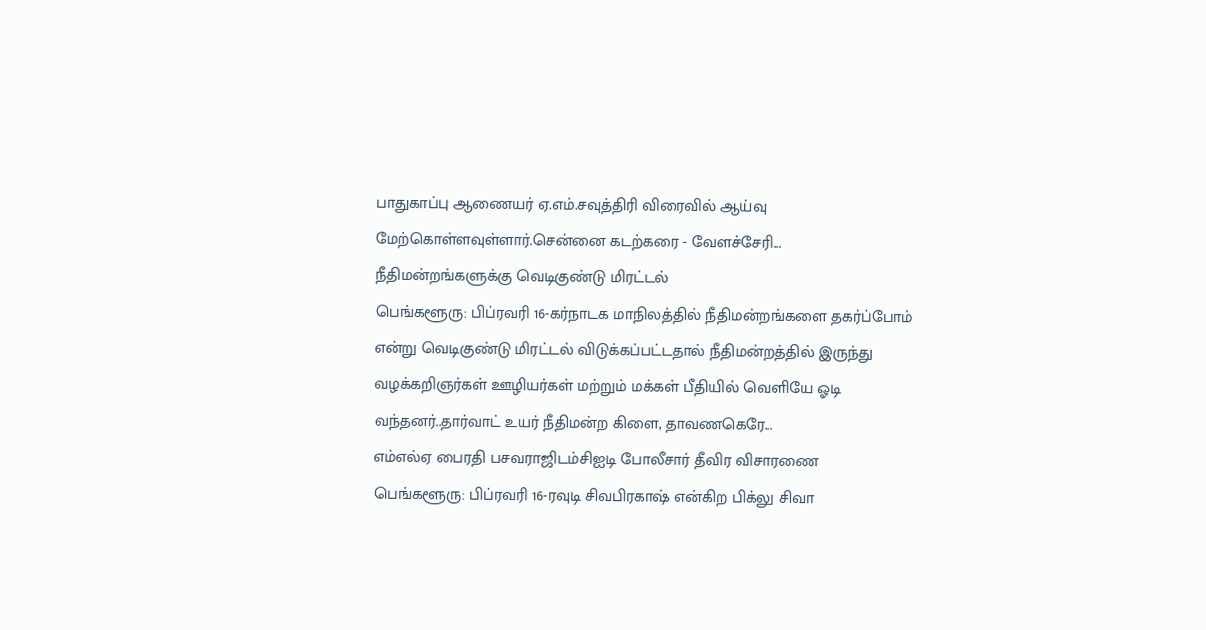பாதுகாப்பு ஆணையர் ஏ.எம்.சவுத்திரி விரைவில் ஆய்வு மேற்கொள்ளவுள்ளார்.சென்னை கடற்கரை - வேளச்சேரி...
நீதிமன்றங்களுக்கு வெடிகுண்டு மிரட்டல்
பெங்களூரு: பிப்ரவரி 16-கர்நாடக மாநிலத்தில் நீதிமன்றங்களை தகர்ப்போம் என்று வெடிகுண்டு மிரட்டல் விடுக்கப்பட்டதால் நீதிமன்றத்தில் இருந்து வழக்கறிஞர்கள் ஊழியர்கள் மற்றும் மக்கள் பீதியில் வெளியே ஓடி வந்தனர்..தார்வாட் உயர் நீதிமன்ற கிளை, தாவணகெரே...
எம்எல்ஏ பைரதி பசவராஜிடம்சிஐடி போலீசார் தீவிர விசாரணை
பெங்களூரு: பிப்ரவரி 16-ரவுடி சிவபிரகாஷ் என்கிற பிக்லு சிவா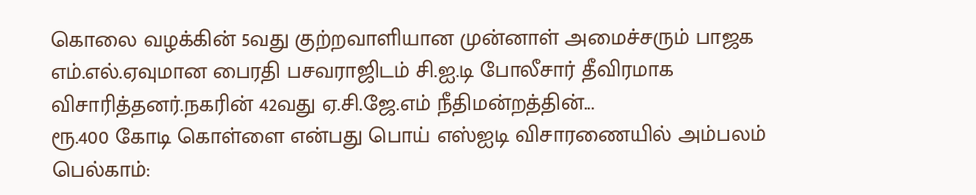கொலை வழக்கின் 5வது குற்றவாளியான முன்னாள் அமைச்சரும் பாஜக எம்.எல்.ஏவுமான பைரதி பசவராஜிடம் சி.ஐ.டி போலீசார் தீவிரமாக விசாரித்தனர்.நகரின் 42வது ஏ.சி.ஜே.எம் நீதிமன்றத்தின்...
ரூ.400 கோடி கொள்ளை என்பது பொய் எஸ்ஐடி விசாரணையில் அம்பலம்
பெல்காம்: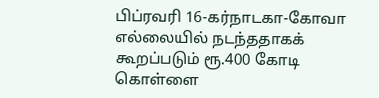பிப்ரவரி 16-கர்நாடகா-கோவா எல்லையில் நடந்ததாகக் கூறப்படும் ரூ.400 கோடி கொள்ளை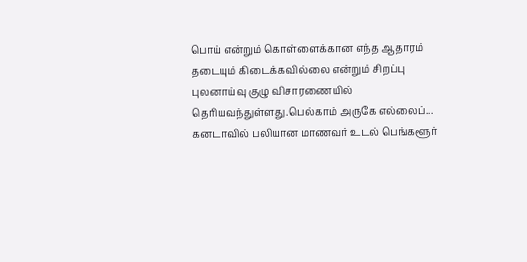பொய் என்றும் கொள்ளைக்கான எந்த ஆதாரம் தடையும் கிடைக்கவில்லை என்றும் சிறப்பு புலனாய்வு குழு விசாரணையில் தெரியவந்துள்ளது.பெல்காம் அருகே எல்லைப்...
கனடாவில் பலியான மாணவர் உடல் பெங்களூர்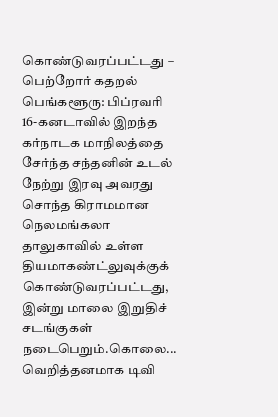கொண்டுவரப்பட்டது – பெற்றோர் கதறல்
பெங்களூரு: பிப்ரவரி 16-கனடாவில் இறந்த கர்நாடக மாநிலத்தை சேர்ந்த சந்தனின் உடல் நேற்று இரவு அவரது சொந்த கிராமமான நெலமங்கலா தாலுகாவில் உள்ள தியமாகண்ட்லுவுக்குக் கொண்டுவரப்பட்டது, இன்று மாலை இறுதிச் சடங்குகள் நடைபெறும்.கொலை...
வெறித்தனமாக டிவி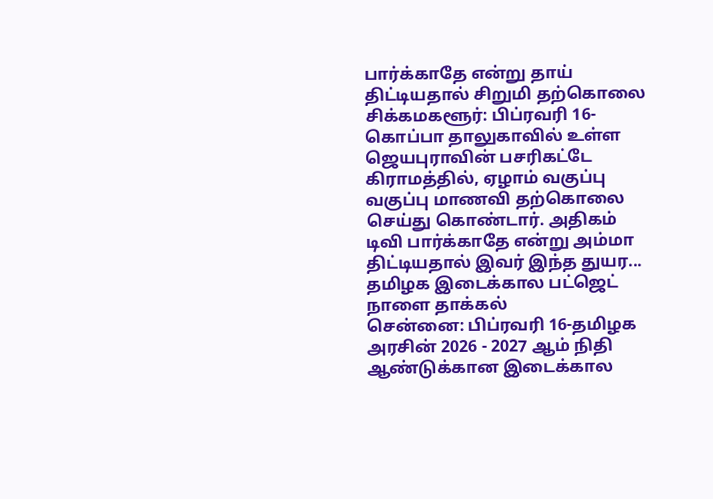பார்க்காதே என்று தாய் திட்டியதால் சிறுமி தற்கொலை
சிக்கமகளூர்: பிப்ரவரி 16-கொப்பா தாலுகாவில் உள்ள ஜெயபுராவின் பசரிகட்டே கிராமத்தில், ஏழாம் வகுப்பு வகுப்பு மாணவி தற்கொலை செய்து கொண்டார். அதிகம் டிவி பார்க்காதே என்று அம்மா திட்டியதால் இவர் இந்த துயர...
தமிழக இடைக்கால பட்ஜெட் நாளை தாக்கல்
சென்னை: பிப்ரவரி 16-தமிழக அரசின் 2026 - 2027 ஆம் நிதி ஆண்டுக்கான இடைக்கால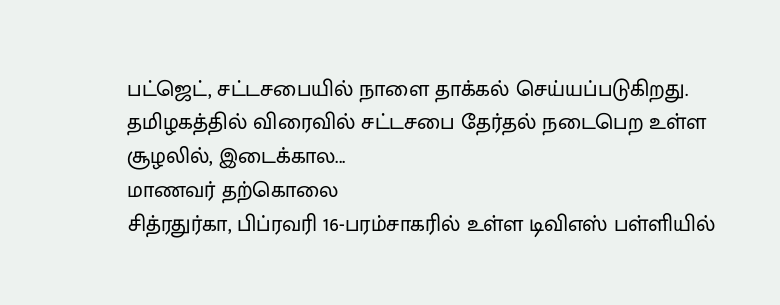பட்ஜெட், சட்டசபையில் நாளை தாக்கல் செய்யப்படுகிறது. தமிழகத்தில் விரைவில் சட்டசபை தேர்தல் நடைபெற உள்ள சூழலில், இடைக்கால...
மாணவர் தற்கொலை
சித்ரதுர்கா, பிப்ரவரி 16-பரம்சாகரில் உள்ள டிவிஎஸ் பள்ளியில்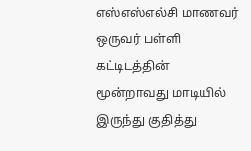எஸ்எஸ்எல்சி மாணவர் ஒருவர் பள்ளி கட்டிடத்தின் மூன்றாவது மாடியில் இருந்து குதித்து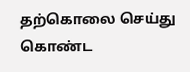தற்கொலை செய்து கொண்ட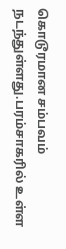கொடூரமான சம்பவம் நடந்துள்ளது.பரம்சாகரில் உள்ள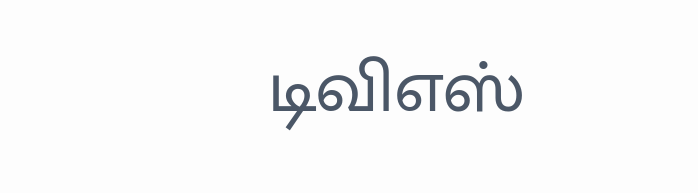டிவிஎஸ்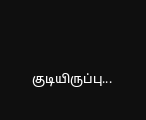குடியிருப்பு...